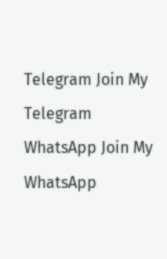Telegram Join My Telegram WhatsApp Join My WhatsApp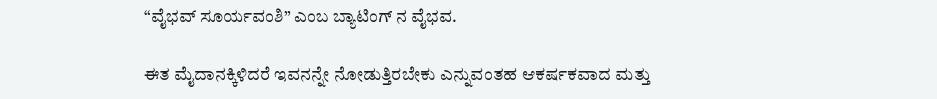“ವೈಭವ್ ಸೂರ್ಯವಂಶಿ” ಎಂಬ ಬ್ಯಾಟಿಂಗ್ ನ ವೈಭವ.

ಈತ ಮೈದಾನಕ್ಕಿಳಿದರೆ ಇವನನ್ನೇ ನೋಡುತ್ತಿರಬೇಕು ಎನ್ನುವಂತಹ ಆಕರ್ಷಕವಾದ ಮತ್ತು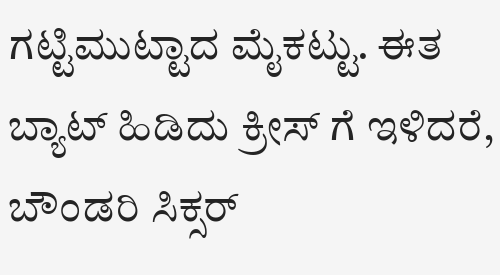ಗಟ್ಟಿಮುಟ್ಟಾದ ಮೈಕಟ್ಟು. ಈತ ಬ್ಯಾಟ್ ಹಿಡಿದು ಕ್ರೀಸ್ ಗೆ ಇಳಿದರೆ, ಬೌಂಡರಿ ಸಿಕ್ಸರ್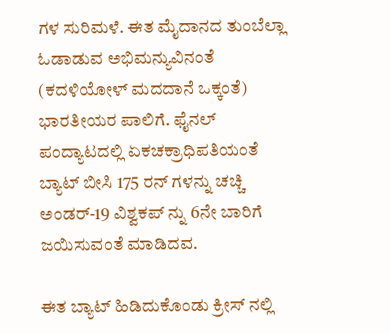ಗಳ ಸುರಿಮಳೆ. ಈತ ಮೈದಾನದ ತುಂಬೆಲ್ಲಾ ಓಡಾಡುವ ಅಭಿಮನ್ಯುವಿನಂತೆ (ಕದಳಿಯೋಳ್ ಮದದಾನೆ ಒಕ್ಕಂತೆ) ಭಾರತೀಯರ ಪಾಲಿಗೆ. ಫೈನಲ್ ಪಂದ್ಯಾಟದಲ್ಲಿ ಏಕಚಕ್ರಾಧಿಪತಿಯಂತೆ ಬ್ಯಾಟ್ ಬೀಸಿ 175 ರನ್ ಗಳನ್ನು ಚಚ್ಚಿ ಅಂಡರ್-19 ವಿಶ್ವಕಪ್ ನ್ನು 6ನೇ ಬಾರಿಗೆ ಜಯಿಸುವಂತೆ ಮಾಡಿದವ.

ಈತ ಬ್ಯಾಟ್ ಹಿಡಿದುಕೊಂಡು ಕ್ರೀಸ್ ನಲ್ಲಿ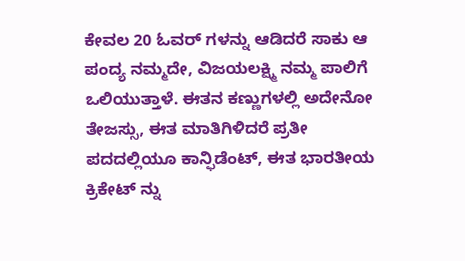ಕೇವಲ 20 ಓವರ್ ಗಳನ್ನು ಆಡಿದರೆ ಸಾಕು ಆ ಪಂದ್ಯ ನಮ್ಮದೇ, ವಿಜಯಲಕ್ಷ್ಮಿ ನಮ್ಮ ಪಾಲಿಗೆ ಒಲಿಯುತ್ತಾಳೆ. ಈತನ ಕಣ್ಣುಗಳಲ್ಲಿ ಅದೇನೋ ತೇಜಸ್ಸು, ಈತ ಮಾತಿಗಿಳಿದರೆ ಪ್ರತೀ ಪದದಲ್ಲಿಯೂ ಕಾನ್ಫಿಡೆಂಟ್, ಈತ ಭಾರತೀಯ ಕ್ರಿಕೇಟ್ ನ್ನು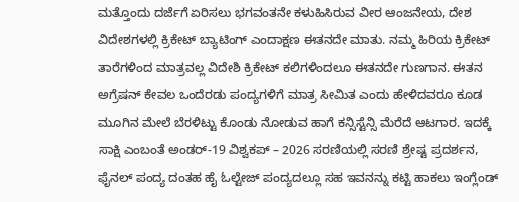ಮತ್ತೊಂದು ದರ್ಜೆಗೆ ಏರಿಸಲು ಭಗವಂತನೇ ಕಳುಹಿಸಿರುವ ವೀರ ಆಂಜನೇಯ, ದೇಶ ವಿದೇಶಗಳಲ್ಲಿ ಕ್ರಿಕೇಟ್ ಬ್ಯಾಟಿಂಗ್ ಎಂದಾಕ್ಷಣ ಈತನದೇ ಮಾತು. ನಮ್ಮ ಹಿರಿಯ ಕ್ರಿಕೇಟ್ ತಾರೆಗಳಿಂದ ಮಾತ್ರವಲ್ಲ ವಿದೇಶಿ ಕ್ರಿಕೇಟ್ ಕಲಿಗಳಿಂದಲೂ ಈತನದೇ ಗುಣಗಾನ. ಈತನ ಅಗ್ರೆಷನ್ ಕೇವಲ ಒಂದೆರಡು ಪಂದ್ಯಗಳಿಗೆ ಮಾತ್ರ ಸೀಮಿತ ಎಂದು ಹೇಳಿದವರೂ ಕೂಡ ಮೂಗಿನ ಮೇಲೆ ಬೆರಳಿಟ್ಟು ಕೊಂಡು ನೋಡುವ ಹಾಗೆ ಕನ್ಸಿಸ್ಟೆನ್ಸಿ ಮೆರೆದೆ ಆಟಗಾರ. ಇದಕ್ಕೆ ಸಾಕ್ಷಿ ಎಂಬಂತೆ ಅಂಡರ್-19 ವಿಶ್ವಕಪ್ – 2026 ಸರಣಿಯಲ್ಲಿ ಸರಣಿ ಶ್ರೇಷ್ಟ ಪ್ರದರ್ಶನ, ಫೈನಲ್ ಪಂದ್ಯ ದಂತಹ ಹೈ ಓಲ್ಟೇಜ್ ಪಂದ್ಯದಲ್ಲೂ ಸಹ ಇವನನ್ನು ಕಟ್ಟಿ ಹಾಕಲು ಇಂಗ್ಲೆಂಡ್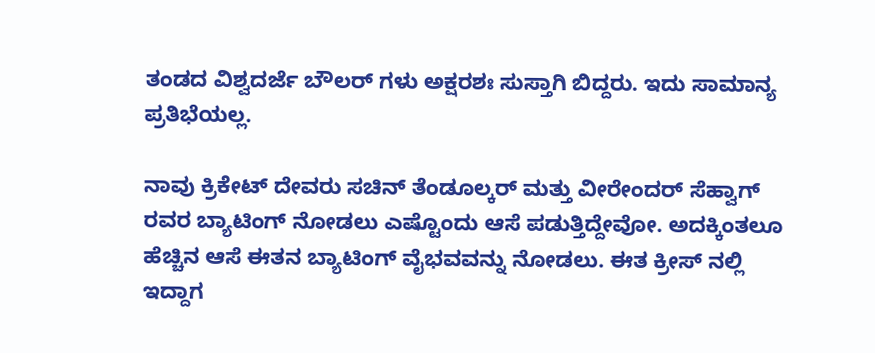ತಂಡದ ವಿಶ್ವದರ್ಜೆ ಬೌಲರ್ ಗಳು ಅಕ್ಷರಶಃ ಸುಸ್ತಾಗಿ ಬಿದ್ದರು. ಇದು ಸಾಮಾನ್ಯ ಪ್ರತಿಭೆಯಲ್ಲ.

ನಾವು ಕ್ರಿಕೇಟ್ ದೇವರು ಸಚಿನ್ ತೆಂಡೂಲ್ಕರ್ ಮತ್ತು ವೀರೇಂದರ್ ಸೆಹ್ವಾಗ್ ರವರ ಬ್ಯಾಟಿಂಗ್ ನೋಡಲು ಎಷ್ಟೊಂದು ಆಸೆ ಪಡುತ್ತಿದ್ದೇವೋ. ಅದಕ್ಕಿಂತಲೂ ಹೆಚ್ಚಿನ ಆಸೆ ಈತನ ಬ್ಯಾಟಿಂಗ್ ವೈಭವವನ್ನು ನೋಡಲು. ಈತ ಕ್ರೀಸ್ ನಲ್ಲಿ ಇದ್ದಾಗ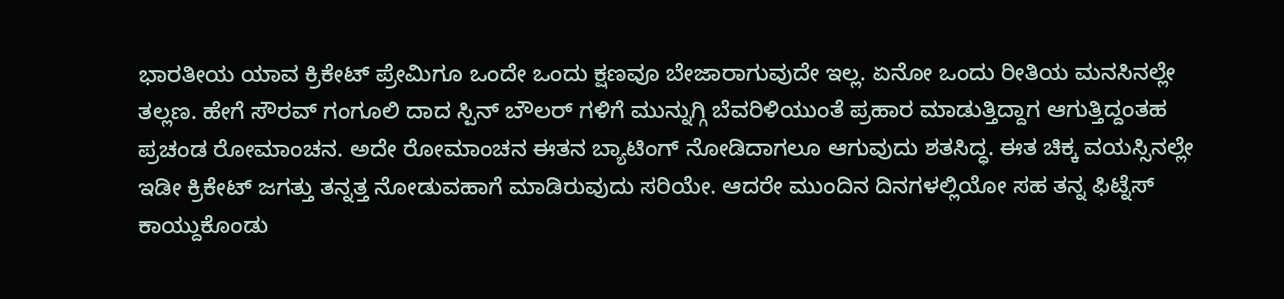ಭಾರತೀಯ ಯಾವ ಕ್ರಿಕೇಟ್ ಪ್ರೇಮಿಗೂ ಒಂದೇ ಒಂದು ಕ್ಷಣವೂ ಬೇಜಾರಾಗುವುದೇ ಇಲ್ಲ. ಏನೋ ಒಂದು ರೀತಿಯ ಮನಸಿನಲ್ಲೇ ತಲ್ಲಣ. ಹೇಗೆ ಸೌರವ್ ಗಂಗೂಲಿ ದಾದ ಸ್ಪಿನ್ ಬೌಲರ್ ಗಳಿಗೆ ಮುನ್ನುಗ್ಗಿ ಬೆವರಿಳಿಯುಂತೆ ಪ್ರಹಾರ ಮಾಡುತ್ತಿದ್ದಾಗ ಆಗುತ್ತಿದ್ದಂತಹ ಪ್ರಚಂಡ ರೋಮಾಂಚನ. ಅದೇ ರೋಮಾಂಚನ ಈತನ ಬ್ಯಾಟಿಂಗ್ ನೋಡಿದಾಗಲೂ ಆಗುವುದು ಶತಸಿದ್ಧ. ಈತ ಚಿಕ್ಕ ವಯಸ್ಸಿನಲ್ಲೇ ಇಡೀ ಕ್ರಿಕೇಟ್ ಜಗತ್ತು ತನ್ನತ್ತ ನೋಡುವಹಾಗೆ ಮಾಡಿರುವುದು ಸರಿಯೇ. ಆದರೇ ಮುಂದಿನ ದಿನಗಳಲ್ಲಿಯೋ ಸಹ ತನ್ನ ಫಿಟ್ನೆಸ್ ಕಾಯ್ದುಕೊಂಡು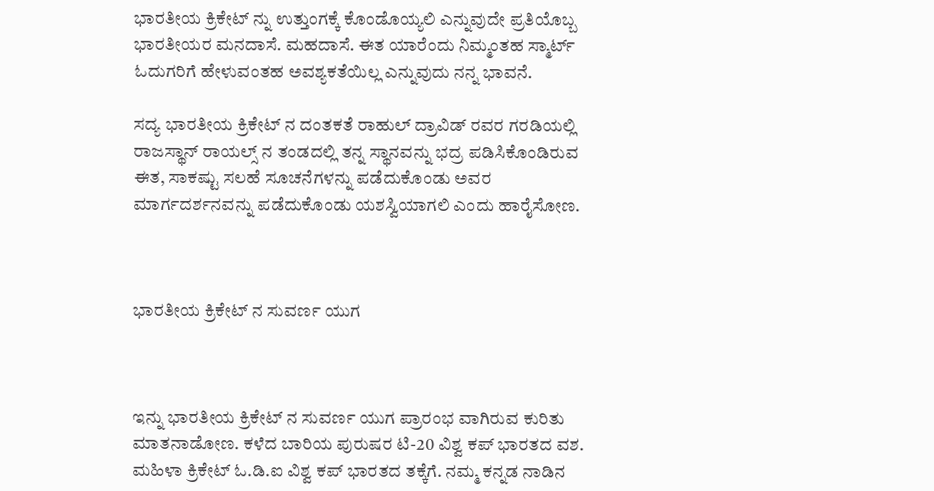ಭಾರತೀಯ ಕ್ರಿಕೇಟ್ ನ್ನು ಉತ್ತುಂಗಕ್ಕೆ ಕೊಂಡೊಯ್ಯಲಿ ಎನ್ನುವುದೇ ಪ್ರತಿಯೊಬ್ಬ ಭಾರತೀಯರ ಮನದಾಸೆ. ಮಹದಾಸೆ. ಈತ ಯಾರೆಂದು ನಿಮ್ಮಂತಹ ಸ್ಮಾರ್ಟ್ ಓದುಗರಿಗೆ ಹೇಳುವಂತಹ ಅವಶ್ಯಕತೆಯಿಲ್ಲ ಎನ್ನುವುದು ನನ್ನ ಭಾವನೆ.

ಸದ್ಯ ಭಾರತೀಯ ಕ್ರಿಕೇಟ್ ನ ದಂತಕತೆ ರಾಹುಲ್ ದ್ರಾವಿಡ್ ರವರ ಗರಡಿಯಲ್ಲಿ ರಾಜಸ್ಥಾನ್ ರಾಯಲ್ಸ್ ನ ತಂಡದಲ್ಲಿ ತನ್ನ ಸ್ಥಾನವನ್ನು ಭದ್ರ ಪಡಿಸಿಕೊಂಡಿರುವ ಈತ, ಸಾಕಷ್ಟು ಸಲಹೆ ಸೂಚನೆಗಳನ್ನು ಪಡೆದುಕೊಂಡು ಅವರ ಮಾರ್ಗದರ್ಶನವನ್ನು ಪಡೆದುಕೊಂಡು ಯಶಸ್ವಿಯಾಗಲಿ ಎಂದು ಹಾರೈಸೋಣ.



ಭಾರತೀಯ ಕ್ರಿಕೇಟ್ ನ ಸುವರ್ಣ ಯುಗ



ಇನ್ನು ಭಾರತೀಯ ಕ್ರಿಕೇಟ್ ನ ಸುವರ್ಣ ಯುಗ ಪ್ರಾರಂಭ ವಾಗಿರುವ ಕುರಿತು ಮಾತನಾಡೋಣ. ಕಳೆದ ಬಾರಿಯ ಪುರುಷರ ಟಿ-20 ವಿಶ್ವ ಕಪ್ ಭಾರತದ ವಶ. ಮಹಿಳಾ ಕ್ರಿಕೇಟ್ ಓ.ಡಿ.ಐ ವಿಶ್ವ ಕಪ್ ಭಾರತದ ತಕ್ಕೆಗೆ. ನಮ್ಮ ಕನ್ನಡ ನಾಡಿನ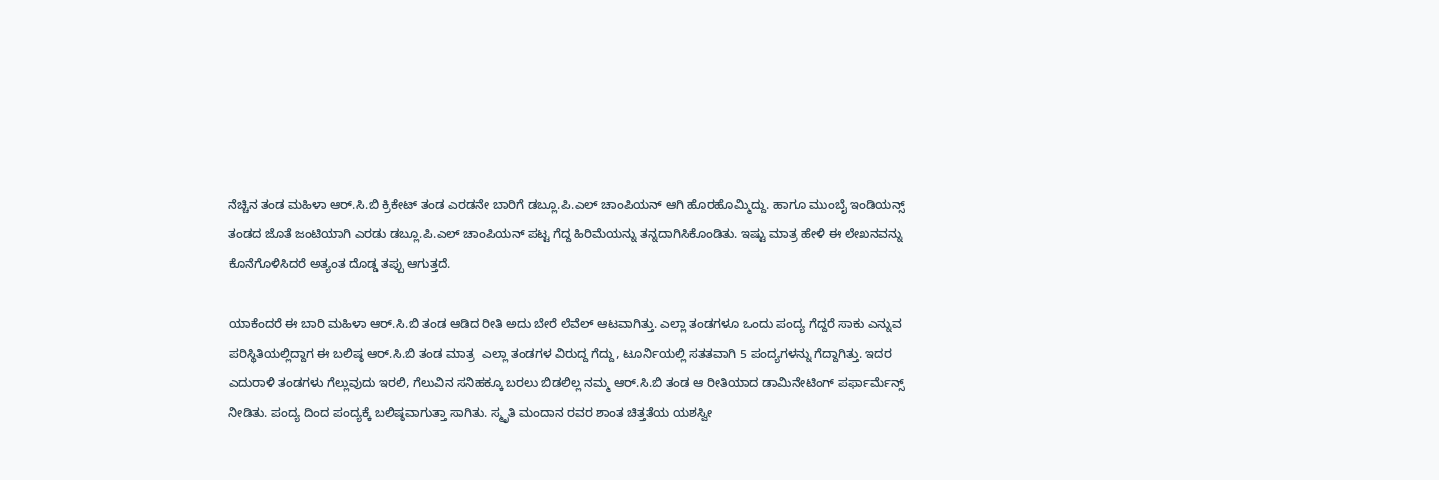ನೆಚ್ಚಿನ ತಂಡ ಮಹಿಳಾ ಆರ್.ಸಿ.ಬಿ ಕ್ರಿಕೇಟ್ ತಂಡ ಎರಡನೇ ಬಾರಿಗೆ ಡಬ್ಲೂ.ಪಿ.ಎಲ್ ಚಾಂಪಿಯನ್ ಆಗಿ ಹೊರಹೊಮ್ಮಿದ್ದು. ಹಾಗೂ ಮುಂಬೈ ಇಂಡಿಯನ್ಸ್ ತಂಡದ ಜೊತೆ ಜಂಟಿಯಾಗಿ ಎರಡು ಡಬ್ಲೂ.ಪಿ.ಎಲ್ ಚಾಂಪಿಯನ್ ಪಟ್ಟ ಗೆದ್ದ ಹಿರಿಮೆಯನ್ನು ತನ್ನದಾಗಿಸಿಕೊಂಡಿತು. ಇಷ್ಟು ಮಾತ್ರ ಹೇಳಿ ಈ ಲೇಖನವನ್ನು ಕೊನೆಗೊಳಿಸಿದರೆ ಅತ್ಯಂತ ದೊಡ್ಡ ತಪ್ಪು ಆಗುತ್ತದೆ.

ಯಾಕೆಂದರೆ ಈ ಬಾರಿ ಮಹಿಳಾ ಆರ್.ಸಿ.ಬಿ ತಂಡ ಆಡಿದ ರೀತಿ ಅದು ಬೇರೆ ಲೆವೆಲ್ ಆಟವಾಗಿತ್ತು. ಎಲ್ಲಾ ತಂಡಗಳೂ ಒಂದು ಪಂದ್ಯ ಗೆದ್ದರೆ ಸಾಕು ಎನ್ನುವ ಪರಿಸ್ಥಿತಿಯಲ್ಲಿದ್ದಾಗ ಈ ಬಲಿಷ್ಠ ಆರ್.ಸಿ.ಬಿ ತಂಡ ಮಾತ್ರ  ಎಲ್ಲಾ ತಂಡಗಳ ವಿರುದ್ದ ಗೆದ್ದು, ಟೂರ್ನಿಯಲ್ಲಿ ಸತತವಾಗಿ 5 ಪಂದ್ಯಗಳನ್ನು ಗೆದ್ದಾಗಿತ್ತು. ಇದರ ಎದುರಾಳಿ ತಂಡಗಳು ಗೆಲ್ಲುವುದು ಇರಲಿ, ಗೆಲುವಿನ ಸನಿಹಕ್ಕೂ ಬರಲು ಬಿಡಲಿಲ್ಲ ನಮ್ಮ ಆರ್.ಸಿ.ಬಿ ತಂಡ ಆ ರೀತಿಯಾದ ಡಾಮಿನೇಟಿಂಗ್ ಪರ್ಫಾರ್ಮೆನ್ಸ್ ನೀಡಿತು. ಪಂದ್ಯ ದಿಂದ ಪಂದ್ಯಕ್ಕೆ ಬಲಿಷ್ಠವಾಗುತ್ತಾ ಸಾಗಿತು. ಸ್ಮೃತಿ ಮಂದಾನ ರವರ ಶಾಂತ ಚಿತ್ತತೆಯ ಯಶಸ್ವೀ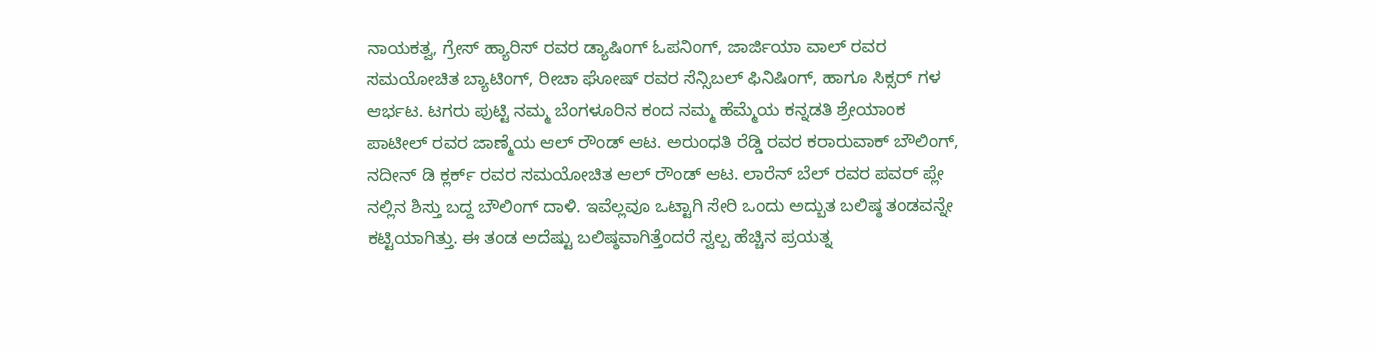ನಾಯಕತ್ವ, ಗ್ರೇಸ್ ಹ್ಯಾರಿಸ್ ರವರ ಡ್ಯಾಷಿಂಗ್ ಓಪನಿಂಗ್, ಜಾರ್ಜಿಯಾ ವಾಲ್ ರವರ ಸಮಯೋಚಿತ ಬ್ಯಾಟಿಂಗ್, ರೀಚಾ ಘೋಷ್ ರವರ ಸೆನ್ಸಿಬಲ್ ಫಿನಿಷಿಂಗ್, ಹಾಗೂ ಸಿಕ್ಸರ್ ಗಳ ಆರ್ಭಟ. ಟಗರು ಪುಟ್ಟಿ ನಮ್ಮ ಬೆಂಗಳೂರಿನ ಕಂದ ನಮ್ಮ ಹೆಮ್ಮೆಯ ಕನ್ನಡತಿ ಶ್ರೇಯಾಂಕ ಪಾಟೀಲ್ ರವರ ಜಾಣ್ಮೆಯ ಆಲ್ ರೌಂಡ್ ಆಟ. ಅರುಂಧತಿ ರೆಡ್ಡಿ ರವರ ಕರಾರುವಾಕ್ ಬೌಲಿಂಗ್, ನದೀನ್ ಡಿ ಕ್ಲರ್ಕ್ ರವರ ಸಮಯೋಚಿತ ಆಲ್ ರೌಂಡ್ ಆಟ. ಲಾರೆನ್ ಬೆಲ್ ರವರ ಪವರ್ ಪ್ಲೇ ನಲ್ಲಿನ ಶಿಸ್ತು ಬದ್ದ ಬೌಲಿಂಗ್ ದಾಳಿ. ಇವೆಲ್ಲವೂ ಒಟ್ಟಾಗಿ ಸೇರಿ ಒಂದು ಅದ್ಬುತ ಬಲಿಷ್ಠ ತಂಡವನ್ನೇ ಕಟ್ಟಿಯಾಗಿತ್ತು. ಈ ತಂಡ ಅದೆಷ್ಟು ಬಲಿಷ್ಠವಾಗಿತ್ತೆಂದರೆ ಸ್ವಲ್ಪ ಹೆಚ್ಚಿನ ಪ್ರಯತ್ನ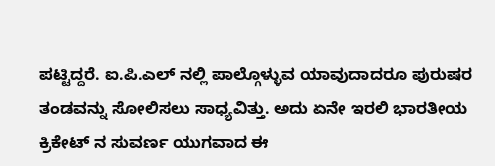ಪಟ್ಟಿದ್ದರೆ. ಐ.ಪಿ.ಎಲ್ ನಲ್ಲಿ ಪಾಲ್ಗೊಳ್ಳುವ ಯಾವುದಾದರೂ ಪುರುಷರ ತಂಡವನ್ನು ಸೋಲಿಸಲು ಸಾಧ್ಯವಿತ್ತು. ಅದು ಏನೇ ಇರಲಿ ಭಾರತೀಯ ಕ್ರಿಕೇಟ್ ನ ಸುವರ್ಣ ಯುಗವಾದ ಈ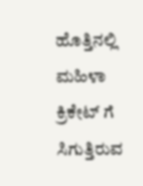ಹೊತ್ತಿನಲ್ಲಿ ಮಹಿಳಾ ಕ್ರಿಕೇಟ್ ಗೆ ಸಿಗುತ್ತಿರುವ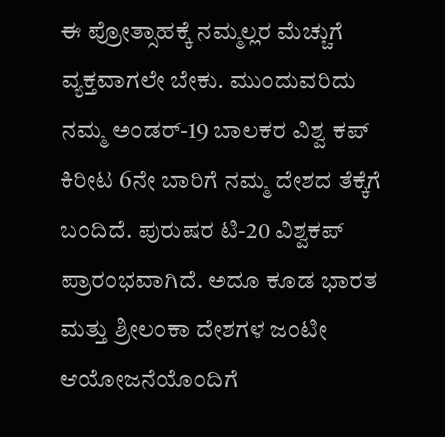ಈ ಪ್ರೋತ್ಸಾಹಕ್ಕೆ ನಮ್ಮಲ್ಲರ ಮೆಚ್ಚುಗೆ ವ್ಯಕ್ತವಾಗಲೇ ಬೇಕು. ಮುಂದುವರಿದು ನಮ್ಮ ಅಂಡರ್-19 ಬಾಲಕರ ವಿಶ್ವ ಕಪ್ ಕಿರೀಟ 6ನೇ ಬಾರಿಗೆ ನಮ್ಮ ದೇಶದ ತೆಕ್ಕೆಗೆ ಬಂದಿದೆ. ಪುರುಷರ ಟಿ-20 ವಿಶ್ವಕಪ್ ಪ್ರಾರಂಭವಾಗಿದೆ. ಅದೂ ಕೂಡ ಭಾರತ ಮತ್ತು ಶ್ರೀಲಂಕಾ ದೇಶಗಳ ಜಂಟೀ ಆಯೋಜನೆಯೊಂದಿಗೆ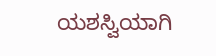ಯಶಸ್ವಿಯಾಗಿ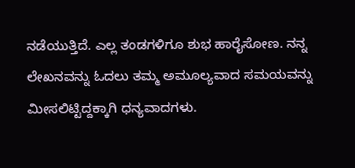ನಡೆಯುತ್ತಿದೆ. ಎಲ್ಲ ತಂಡಗಳಿಗೂ ಶುಭ ಹಾರೈಸೋಣ. ನನ್ನ ಲೇಖನವನ್ನು ಓದಲು ತಮ್ಮ ಅಮೂಲ್ಯವಾದ ಸಮಯವನ್ನು ಮೀಸಲಿಟ್ಟಿದ್ದಕ್ಕಾಗಿ ಧನ್ಯವಾದಗಳು.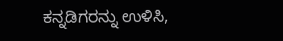ಕನ್ನಡಿಗರನ್ನು ಉಳಿಸಿ,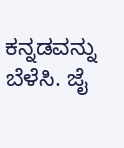ಕನ್ನಡವನ್ನು ಬೆಳೆಸಿ. ಜೈ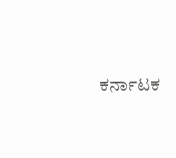ಕರ್ನಾಟಕ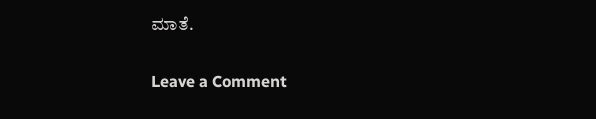ಮಾತೆ.

Leave a Comment